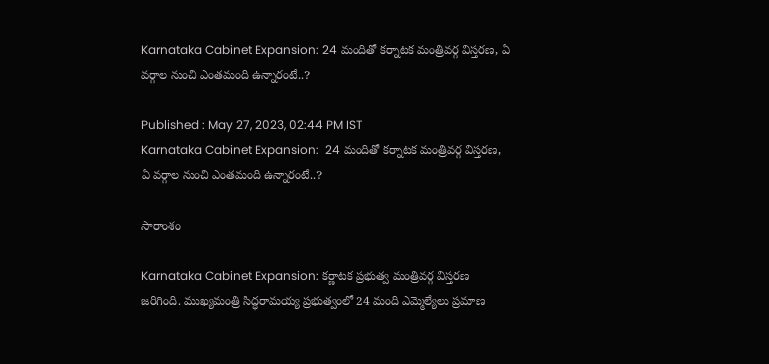Karnataka Cabinet Expansion: 24 మందితో కర్నాటక మంత్రివర్గ విస్తరణ, ఏ వ‌ర్గాల నుంచి ఎంత‌మంది ఉన్నారంటే..?

Published : May 27, 2023, 02:44 PM IST
Karnataka Cabinet Expansion:  24 మందితో కర్నాటక మంత్రివర్గ విస్తరణ,  ఏ వ‌ర్గాల నుంచి ఎంత‌మంది ఉన్నారంటే..?

సారాంశం

Karnataka Cabinet Expansion: కర్ణాటక ప్ర‌భుత్వ‌ మంత్రివర్గ విస్తరణ జ‌రిగింది. ముఖ్య‌మంత్రి సిద్ధరామయ్య ప్రభుత్వంలో 24 మంది ఎమ్మెల్యేలు ప్రమాణ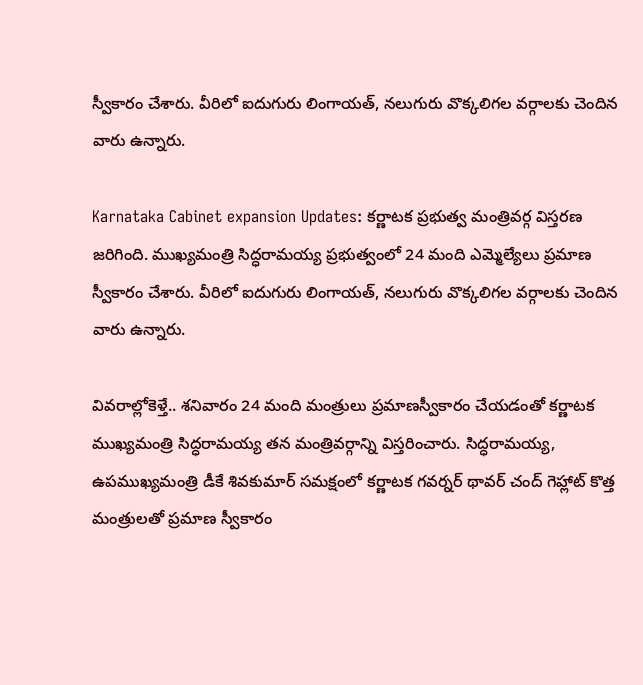స్వీకారం చేశారు. వీరిలో ఐదుగురు లింగాయత్, న‌లుగురు వొక్కలిగల వ‌ర్గాల‌కు చెందిన వారు ఉన్నారు.

Karnataka Cabinet expansion Updates: కర్ణాటక ప్ర‌భుత్వ‌ మంత్రివర్గ విస్తరణ జ‌రిగింది. ముఖ్య‌మంత్రి సిద్ధరామయ్య ప్రభుత్వంలో 24 మంది ఎమ్మెల్యేలు ప్రమాణ స్వీకారం చేశారు. వీరిలో ఐదుగురు లింగాయత్, న‌లుగురు వొక్కలిగల వ‌ర్గాల‌కు చెందిన వారు ఉన్నారు.

వివ‌రాల్లోకెళ్తే.. శనివారం 24 మంది మంత్రులు ప్రమాణస్వీకారం చేయడంతో కర్ణాటక ముఖ్యమంత్రి సిద్ధరామయ్య తన మంత్రివర్గాన్ని విస్తరించారు. సిద్ధరామయ్య, ఉపముఖ్యమంత్రి డీకే శివకుమార్ సమక్షంలో కర్ణాటక గవర్నర్ థావర్ చంద్ గెహ్లాట్ కొత్త మంత్రులతో ప్రమాణ స్వీకారం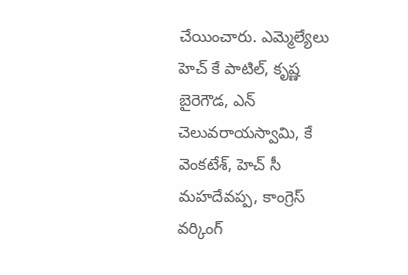చేయించారు. ఎమ్మెల్యేలు హెచ్ కే పాటిల్, కృష్ణ బైరెగౌడ, ఎన్ చెలువరాయస్వామి, కే వెంకటేశ్, హెచ్ సీ మహదేవప్ప, కాంగ్రెస్ వర్కింగ్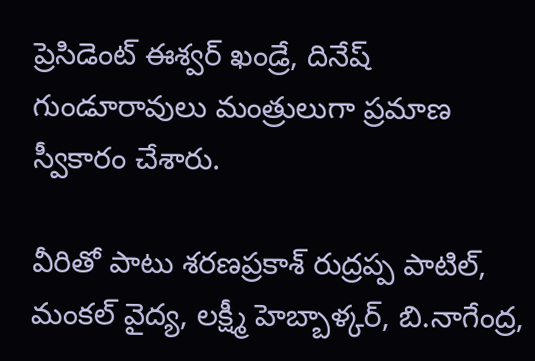ప్రెసిడెంట్ ఈశ్వర్ ఖండ్రే, దినేష్ గుండూరావులు మంత్రులుగా ప్రమాణ స్వీకారం చేశారు.

వీరితో పాటు శరణప్రకాశ్ రుద్రప్ప పాటిల్, మంకల్ వైద్య, లక్ష్మీ హెబ్బాళ్కర్, బి.నాగేంద్ర,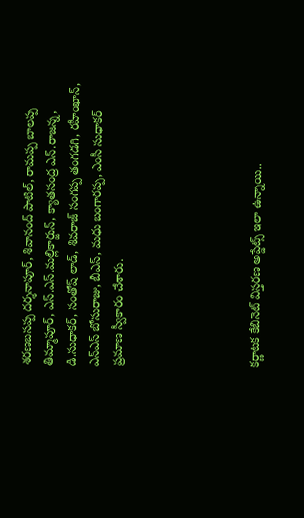శరణబసప్ప దర్శనాపూర్, శివానంద్ పాటిల్, రామప్ప బాలప్ప తిమ్మాపూర్, ఎస్.ఎస్.మల్లికార్జున్, క్యాతసంద్ర ఎన్.రాజన్న, డి.సుధాకర్, సంతోష్ లాడ్, శివరాజ్ సంగప్ప తంగడగి, రహీంఖాన్, ఎన్ఎస్ బోసురాజు, బీఎస్, మధు బంగారప్ప, ఎంసీ సుధాకర్ ప్రమాణ స్వీకారం చేశారు.





కర్ణాటక కేబినెట్ విస్తరణ అప్డేట్స్ ఇలా ఉన్నాయి..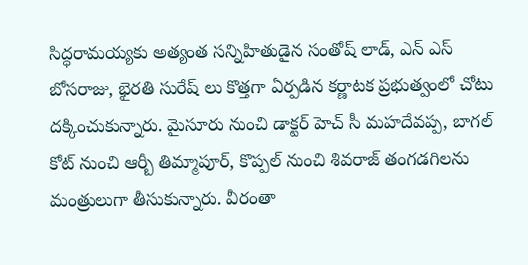సిద్ధరామయ్యకు అత్యంత సన్నిహితుడైన సంతోష్ లాడ్, ఎన్ ఎస్ బోసరాజు, భైరతి సురేష్ లు కొత్తగా ఏర్పడిన కర్ణాటక ప్రభుత్వంలో చోటు దక్కించుకున్నారు. మైసూరు నుంచి డాక్టర్ హెచ్ సీ మహదేవప్ప, బాగల్ కోట్ నుంచి ఆర్బీ తిమ్మాపూర్, కొప్పల్ నుంచి శివరాజ్ తంగడగిలను మంత్రులుగా తీసుకున్నారు. వీరంతా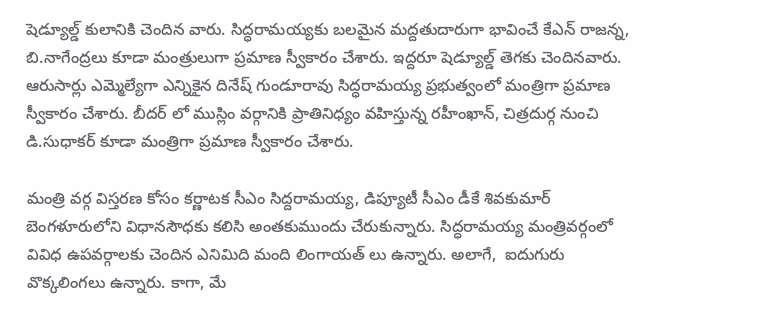షెడ్యూల్డ్ కులానికి చెందిన వారు. సిద్ధరామయ్యకు బలమైన మద్దతుదారుగా భావించే కేఎన్ రాజన్న, బి.నాగేంద్రలు కూడా మంత్రులుగా ప్రమాణ స్వీకారం చేశారు. ఇద్దరూ షెడ్యూల్డ్ తెగకు చెందినవారు. ఆరుసార్లు ఎమ్మెల్యేగా ఎన్నికైన దినేష్ గుండూరావు సిద్ధరామయ్య ప్రభుత్వంలో మంత్రిగా ప్రమాణ స్వీకారం చేశారు. బీదర్ లో ముస్లిం వర్గానికి ప్రాతినిధ్యం వహిస్తున్న రహీంఖాన్, చిత్రదుర్గ నుంచి డి.సుధాకర్ కూడా మంత్రిగా ప్రమాణ స్వీకారం చేశారు.

మంత్రి వర్గ విస్తరణ కోసం కర్ణాటక సీఎం సిద్దరామయ్య, డిప్యూటీ సీఎం డీకే శివకుమార్ బెంగళూరులోని విధానసౌధకు క‌లిసి అంత‌కుముందు చేరుకున్నారు. సిద్ధరామయ్య మంత్రివర్గంలో వివిధ ఉపవర్గాలకు చెందిన ఎనిమిది మంది లింగాయత్ లు ఉన్నారు. అలాగే,  ఐదుగురు వొక్కలింగ‌లు ఉన్నారు. కాగా, మే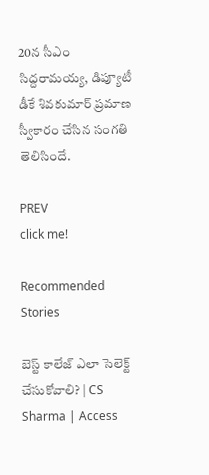20న సీఎం సిద్దరామయ్య, డిప్యూటీ డీకే శివకుమార్ ప్రమాణ స్వీకారం చేసిన సంగ‌తి తెలిసిందే.

PREV
click me!

Recommended Stories

బెస్ట్ కాలేజ్ ఎలా సెలెక్ట్ చేసుకోవాలి? | CS Sharma | Access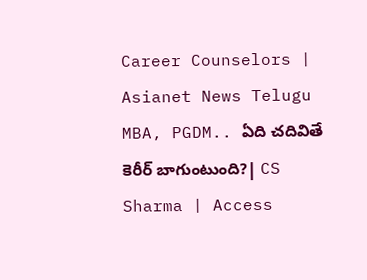Career Counselors | Asianet News Telugu
MBA, PGDM.. ఏది చదివితే కెరీర్ బాగుంటుంది?| CS Sharma | Access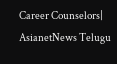Career Counselors| AsianetNews Telugu